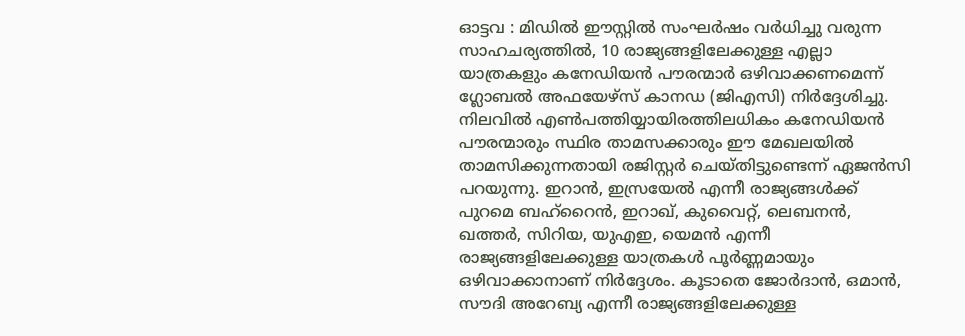ഓട്ടവ : മിഡിൽ ഈസ്റ്റിൽ സംഘർഷം വർധിച്ചു വരുന്ന സാഹചര്യത്തിൽ, 10 രാജ്യങ്ങളിലേക്കുള്ള എല്ലാ യാത്രകളും കനേഡിയൻ പൗരന്മാർ ഒഴിവാക്കണമെന്ന് ഗ്ലോബൽ അഫയേഴ്സ് കാനഡ (ജിഎസി) നിർദ്ദേശിച്ചു. നിലവിൽ എൺപത്തിയ്യായിരത്തിലധികം കനേഡിയൻ പൗരന്മാരും സ്ഥിര താമസക്കാരും ഈ മേഖലയിൽ താമസിക്കുന്നതായി രജിസ്റ്റർ ചെയ്തിട്ടുണ്ടെന്ന് ഏജൻസി പറയുന്നു. ഇറാൻ, ഇസ്രയേൽ എന്നീ രാജ്യങ്ങൾക്ക് പുറമെ ബഹ്റൈൻ, ഇറാഖ്, കുവൈറ്റ്, ലെബനൻ, ഖത്തർ, സിറിയ, യുഎഇ, യെമൻ എന്നീ രാജ്യങ്ങളിലേക്കുള്ള യാത്രകൾ പൂർണ്ണമായും ഒഴിവാക്കാനാണ് നിർദ്ദേശം. കൂടാതെ ജോർദാൻ, ഒമാൻ, സൗദി അറേബ്യ എന്നീ രാജ്യങ്ങളിലേക്കുള്ള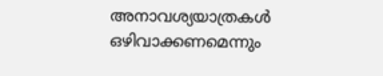അനാവശ്യയാത്രകൾ ഒഴിവാക്കണമെന്നും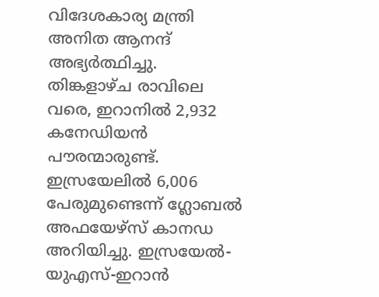വിദേശകാര്യ മന്ത്രി അനിത ആനന്ദ് അഭ്യർത്ഥിച്ചു.
തിങ്കളാഴ്ച രാവിലെ വരെ, ഇറാനിൽ 2,932 കനേഡിയൻ പൗരന്മാരുണ്ട്. ഇസ്രയേലിൽ 6,006 പേരുമുണ്ടെന്ന് ഗ്ലോബൽ അഫയേഴ്സ് കാനഡ അറിയിച്ചു. ഇസ്രയേൽ-യുഎസ്-ഇറാൻ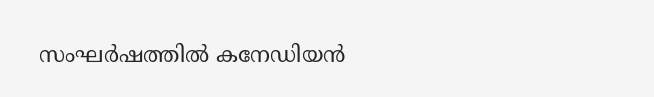സംഘർഷത്തിൽ കനേഡിയൻ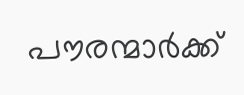പൗരന്മാർക്ക്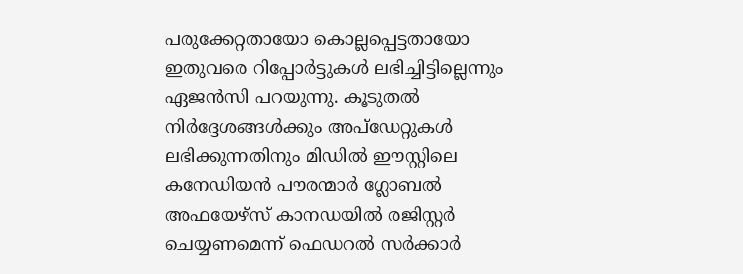പരുക്കേറ്റതായോ കൊല്ലപ്പെട്ടതായോ ഇതുവരെ റിപ്പോർട്ടുകൾ ലഭിച്ചിട്ടില്ലെന്നും ഏജൻസി പറയുന്നു. കൂടുതൽ നിർദ്ദേശങ്ങൾക്കും അപ്ഡേറ്റുകൾ ലഭിക്കുന്നതിനും മിഡിൽ ഈസ്റ്റിലെ കനേഡിയൻ പൗരന്മാർ ഗ്ലോബൽ അഫയേഴ്സ് കാനഡയിൽ രജിസ്റ്റർ ചെയ്യണമെന്ന് ഫെഡറൽ സർക്കാർ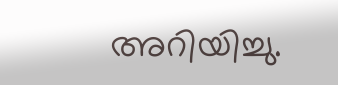അറിയിച്ചു.